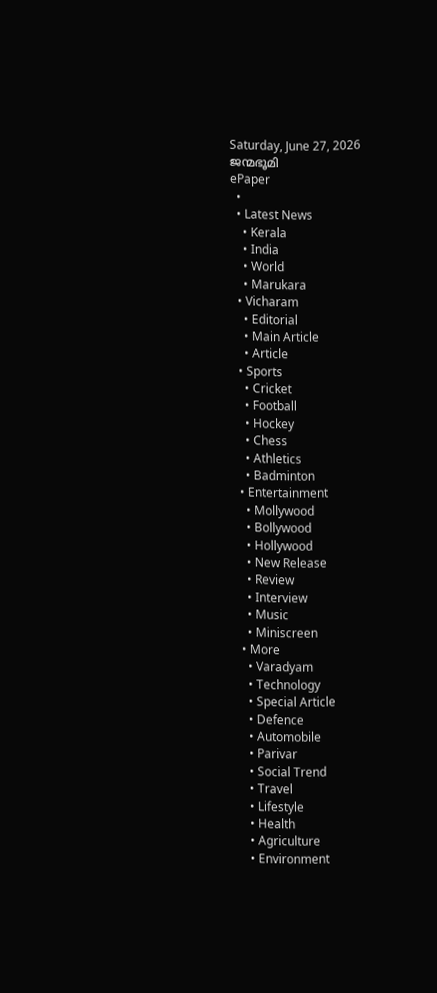Saturday, June 27, 2026
ജന്മഭൂമി
ePaper
  •
  • Latest News
    • Kerala
    • India
    • World
    • Marukara
  • Vicharam
    • Editorial
    • Main Article
    • Article
  • Sports
    • Cricket
    • Football
    • Hockey
    • Chess
    • Athletics
    • Badminton
  • Entertainment
    • Mollywood
    • Bollywood
    • Hollywood
    • New Release
    • Review
    • Interview
    • Music
    • Miniscreen
  • More
    • Varadyam
    • Technology
    • Special Article
    • Defence
    • Automobile
    • Parivar
    • Social Trend
    • Travel
    • Lifestyle
    • Health
    • Agriculture
    • Environment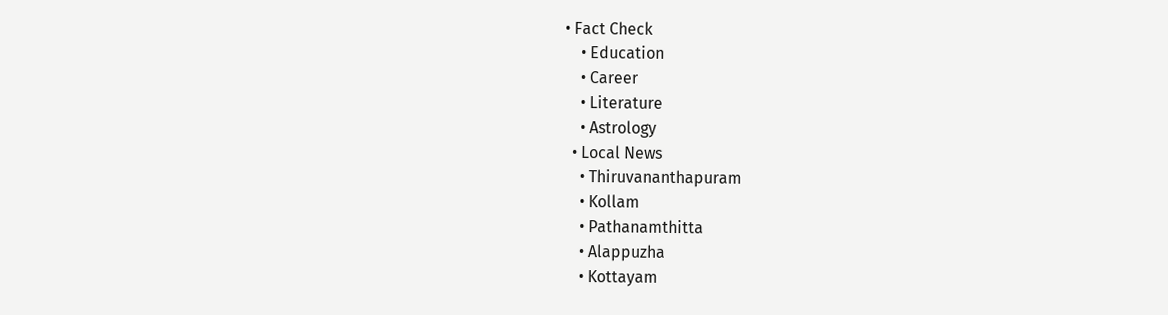• Fact Check
    • Education
    • Career
    • Literature
    • Astrology
  • Local News
    • Thiruvananthapuram
    • Kollam
    • Pathanamthitta
    • Alappuzha
    • Kottayam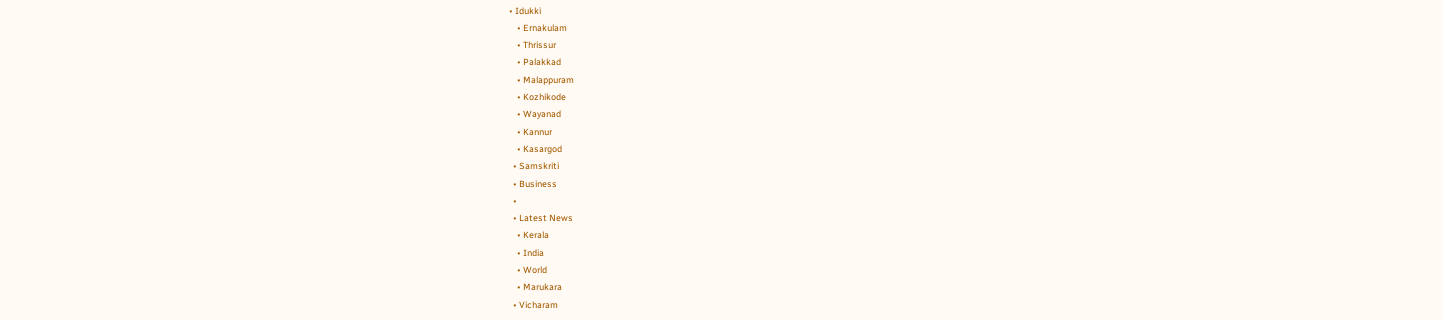• Idukki
    • Ernakulam
    • Thrissur
    • Palakkad
    • Malappuram
    • Kozhikode
    • Wayanad
    • Kannur
    • Kasargod
  • Samskriti
  • Business
  •
  • Latest News
    • Kerala
    • India
    • World
    • Marukara
  • Vicharam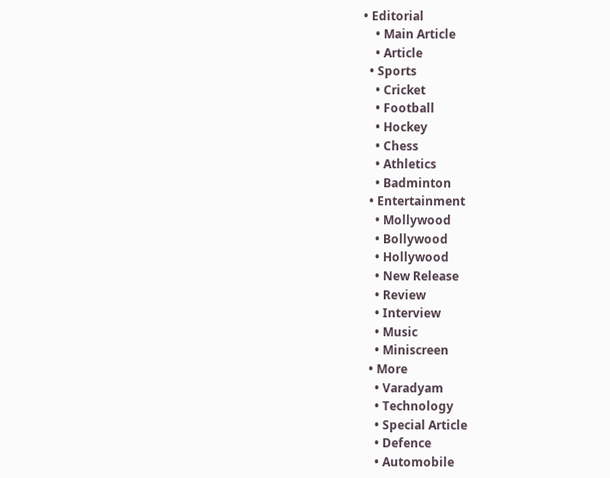• Editorial
    • Main Article
    • Article
  • Sports
    • Cricket
    • Football
    • Hockey
    • Chess
    • Athletics
    • Badminton
  • Entertainment
    • Mollywood
    • Bollywood
    • Hollywood
    • New Release
    • Review
    • Interview
    • Music
    • Miniscreen
  • More
    • Varadyam
    • Technology
    • Special Article
    • Defence
    • Automobile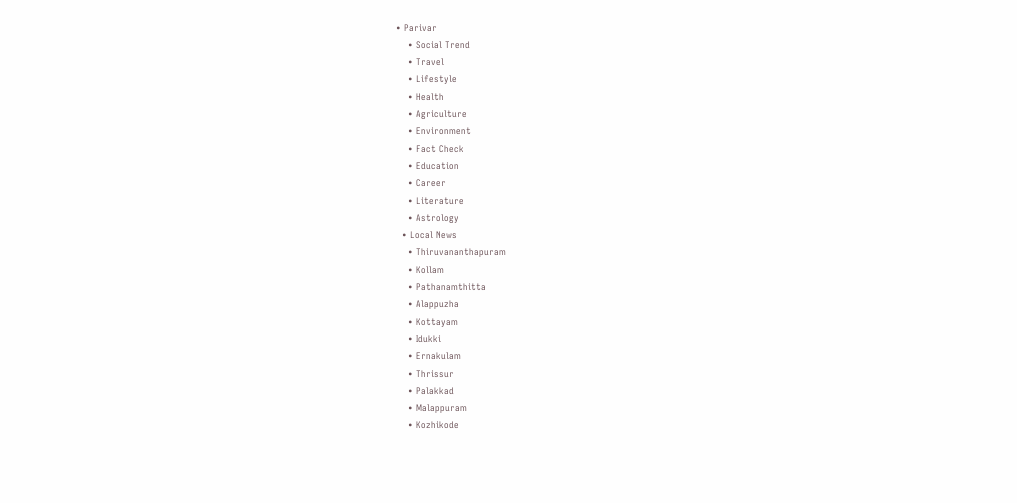• Parivar
    • Social Trend
    • Travel
    • Lifestyle
    • Health
    • Agriculture
    • Environment
    • Fact Check
    • Education
    • Career
    • Literature
    • Astrology
  • Local News
    • Thiruvananthapuram
    • Kollam
    • Pathanamthitta
    • Alappuzha
    • Kottayam
    • Idukki
    • Ernakulam
    • Thrissur
    • Palakkad
    • Malappuram
    • Kozhikode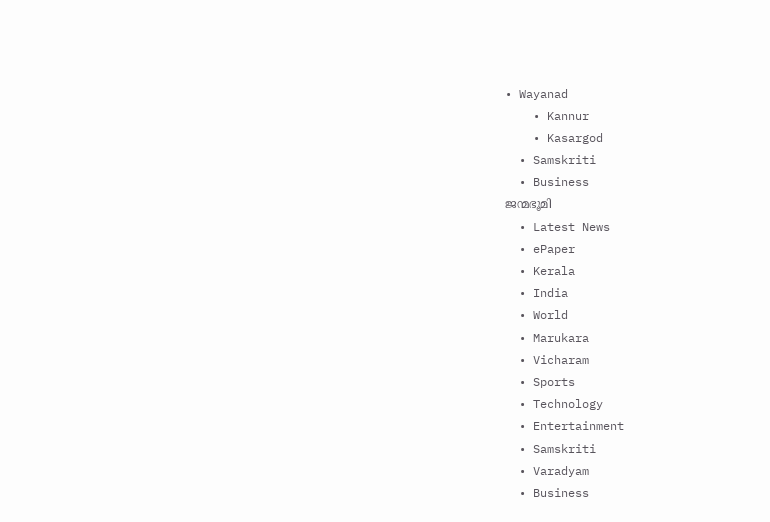• Wayanad
    • Kannur
    • Kasargod
  • Samskriti
  • Business
ജന്മഭൂമി
  • Latest News
  • ePaper
  • Kerala
  • India
  • World
  • Marukara
  • Vicharam
  • Sports
  • Technology
  • Entertainment
  • Samskriti
  • Varadyam
  • Business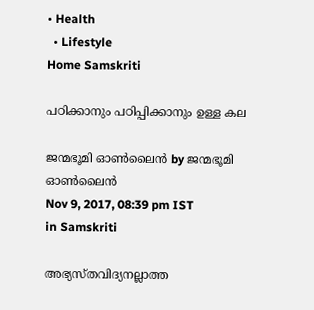• Health
  • Lifestyle
Home Samskriti

പഠിക്കാനും പഠിപ്പിക്കാനും ഉള്ള കല

ജന്മഭൂമി ഓണ്‍ലൈന്‍ by ജന്മഭൂമി ഓണ്‍ലൈന്‍
Nov 9, 2017, 08:39 pm IST
in Samskriti

അഭ്യസ്തവിദ്യനല്ലാത്ത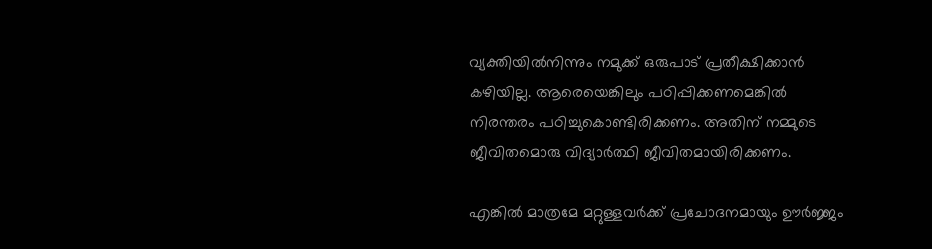വ്യക്തിയില്‍നിന്നും നമുക്ക് ഒരുപാട് പ്രതീക്ഷിക്കാന്‍ കഴിയില്ല. ആരെയെങ്കിലും പഠിപ്പിക്കണമെങ്കില്‍ നിരന്തരം പഠിച്ചുകൊണ്ടിരിക്കണം. അതിന് നമ്മുടെ ജീവിതമൊരു വിദ്യാര്‍ത്ഥി ജീവിതമായിരിക്കണം.

എങ്കില്‍ മാത്രമേ മറ്റുള്ളവര്‍ക്ക് പ്രചോദനമായും ഊര്‍ജ്ജം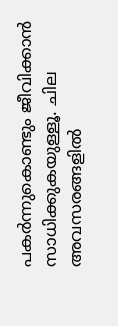പകര്‍ന്നുകൊണ്ടും ജീവിക്കാന്‍ സാധിക്കുകയുള്ളൂ. ചില അവസരങ്ങളില്‍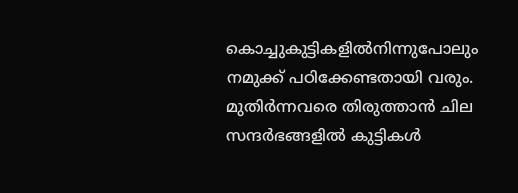കൊച്ചുകുട്ടികളില്‍നിന്നുപോലും നമുക്ക് പഠിക്കേണ്ടതായി വരും. മുതിര്‍ന്നവരെ തിരുത്താന്‍ ചില സന്ദര്‍ഭങ്ങളില്‍ കുട്ടികള്‍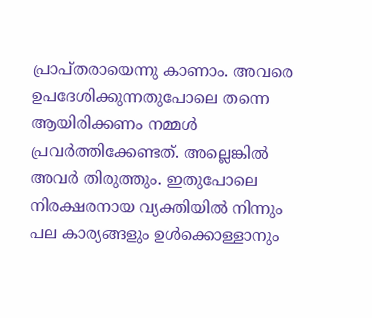പ്രാപ്തരായെന്നു കാണാം. അവരെ ഉപദേശിക്കുന്നതുപോലെ തന്നെ ആയിരിക്കണം നമ്മള്‍ പ്രവര്‍ത്തിക്കേണ്ടത്. അല്ലെങ്കില്‍ അവര്‍ തിരുത്തും. ഇതുപോലെ നിരക്ഷരനായ വ്യക്തിയില്‍ നിന്നും പല കാര്യങ്ങളും ഉള്‍ക്കൊള്ളാനും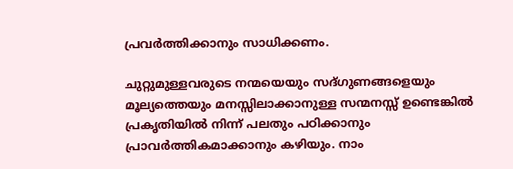പ്രവര്‍ത്തിക്കാനും സാധിക്കണം.

ചുറ്റുമുള്ളവരുടെ നന്മയെയും സദ്ഗുണങ്ങളെയും മൂല്യത്തെയും മനസ്സിലാക്കാനുള്ള സന്മനസ്സ് ഉണ്ടെങ്കില്‍ പ്രകൃതിയില്‍ നിന്ന് പലതും പഠിക്കാനും പ്രാവര്‍ത്തികമാക്കാനും കഴിയും. നാം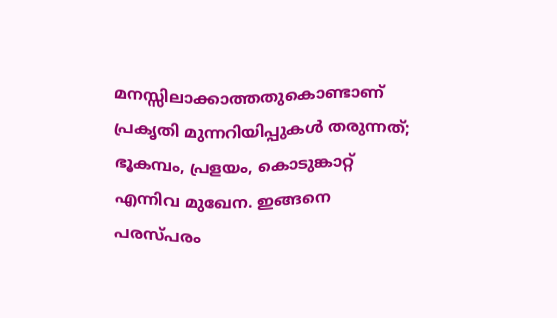മനസ്സിലാക്കാത്തതുകൊണ്ടാണ് പ്രകൃതി മുന്നറിയിപ്പുകള്‍ തരുന്നത്; ഭൂകമ്പം, പ്രളയം, കൊടുങ്കാറ്റ് എന്നിവ മുഖേന. ഇങ്ങനെ പരസ്പരം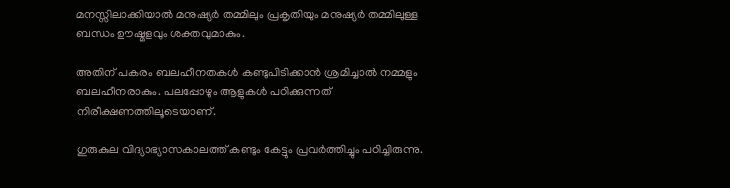മനസ്സിലാക്കിയാല്‍ മനുഷ്യര്‍ തമ്മിലും പ്രകൃതിയും മനുഷ്യര്‍ തമ്മിലുള്ള ബന്ധം ഊഷ്മളവും ശക്തവുമാകും.

അതിന് പകരം ബലഹീനതകള്‍ കണ്ടുപിടിക്കാന്‍ ശ്രമിച്ചാല്‍ നമ്മളും ബലഹീനരാകും. പലപ്പോഴും ആളുകള്‍ പഠിക്കുന്നത് നിരീക്ഷണത്തിലൂടെയാണ്.

ഗുരുകുല വിദ്യാഭ്യാസകാലത്ത് കണ്ടും കേട്ടും പ്രവര്‍ത്തിച്ചും പഠിച്ചിരുന്നു.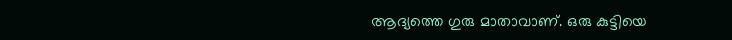ആദ്യത്തെ ഗുരു മാതാവാണ്. ഒരു കുട്ടിയെ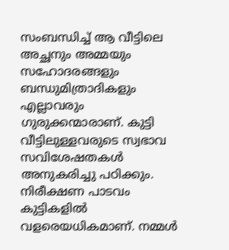സംബന്ധിച്ച് ആ വീട്ടിലെ അച്ഛനും അമ്മയും സഹോദരങ്ങളും ബന്ധുമിത്രാദികളും എല്ലാവരും ഗുരുക്കന്മാരാണ്. കുട്ടി വീട്ടിലുള്ളവരുടെ സ്വഭാവ സവിശേഷതകള്‍ അനുകരിച്ചു പഠിക്കും. നിരീക്ഷണ പാടവം കുട്ടികളില്‍ വളരെയധികമാണ്. നമ്മള്‍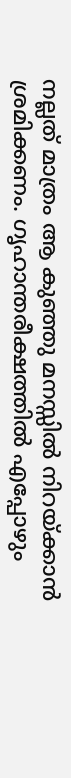നല്ലത് മാത്രം ആ കുഞ്ഞു മനസ്സില്‍ നിറയ്‌ക്കാന്‍ ശ്രമിക്കണം. ഗൃഹാന്തരീക്ഷത്തില്‍ എപ്പോഴും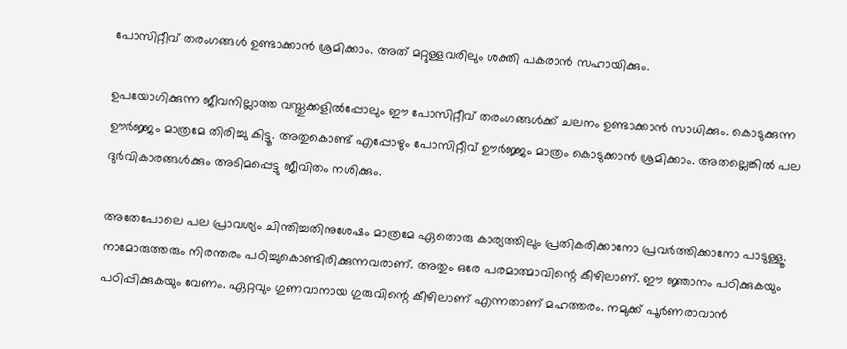പോസിറ്റീവ് തരംഗങ്ങള്‍ ഉണ്ടാക്കാന്‍ ശ്രമിക്കാം. അത് മറ്റുള്ളവരിലും ശക്തി പകരാന്‍ സഹായിക്കും.

ഉപയോഗിക്കുന്ന ജീവനില്ലാത്ത വസ്തുക്കളില്‍പ്പോലും ഈ പോസിറ്റീവ് തരംഗങ്ങള്‍ക്ക് ചലനം ഉണ്ടാക്കാന്‍ സാധിക്കും. കൊടുക്കുന്ന ഊര്‍ജ്ജം മാത്രമേ തിരിച്ചു കിട്ടൂ. അതുകൊണ്ട് എപ്പോഴും പോസിറ്റീവ് ഊര്‍ജ്ജം മാത്രം കൊടുക്കാന്‍ ശ്രമിക്കാം. അതല്ലെങ്കില്‍ പല ദുര്‍വികാരങ്ങള്‍ക്കും അടിമപ്പെട്ടു ജീവിതം നശിക്കും.

അതേപോലെ പല പ്രാവശ്യം ചിന്തിച്ചതിനുശേഷം മാത്രമേ ഏതൊരു കാര്യത്തിലും പ്രതികരിക്കാനോ പ്രവര്‍ത്തിക്കാനോ പാടുള്ളൂ. നാമോരുത്തരും നിരന്തരം പഠിച്ചുകൊണ്ടിരിക്കുന്നവരാണ്. അതും ഒരേ പരമാത്മാവിന്റെ കീഴിലാണ്. ഈ ജ്ഞാനം പഠിക്കുകയും പഠിപ്പിക്കുകയും വേണം. ഏറ്റവും ഗുണവാനായ ഗുരുവിന്റെ കീഴിലാണ് എന്നതാണ് മഹത്തരം. നമുക്ക് പൂര്‍ണരാവാന്‍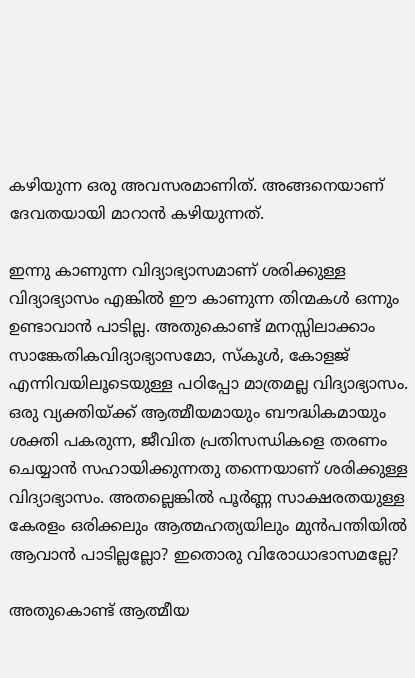കഴിയുന്ന ഒരു അവസരമാണിത്. അങ്ങനെയാണ് ദേവതയായി മാറാന്‍ കഴിയുന്നത്.

ഇന്നു കാണുന്ന വിദ്യാഭ്യാസമാണ് ശരിക്കുള്ള വിദ്യാഭ്യാസം എങ്കില്‍ ഈ കാണുന്ന തിന്മകള്‍ ഒന്നും ഉണ്ടാവാന്‍ പാടില്ല. അതുകൊണ്ട് മനസ്സിലാക്കാം സാങ്കേതികവിദ്യാഭ്യാസമോ, സ്‌കൂള്‍, കോളജ് എന്നിവയിലൂടെയുള്ള പഠിപ്പോ മാത്രമല്ല വിദ്യാഭ്യാസം. ഒരു വ്യക്തിയ്‌ക്ക് ആത്മീയമായും ബൗദ്ധികമായും ശക്തി പകരുന്ന, ജീവിത പ്രതിസന്ധികളെ തരണം ചെയ്യാന്‍ സഹായിക്കുന്നതു തന്നെയാണ് ശരിക്കുള്ള വിദ്യാഭ്യാസം. അതല്ലെങ്കില്‍ പൂര്‍ണ്ണ സാക്ഷരതയുള്ള കേരളം ഒരിക്കലും ആത്മഹത്യയിലും മുന്‍പന്തിയില്‍ ആവാന്‍ പാടില്ലല്ലോ? ഇതൊരു വിരോധാഭാസമല്ലേ?

അതുകൊണ്ട് ആത്മീയ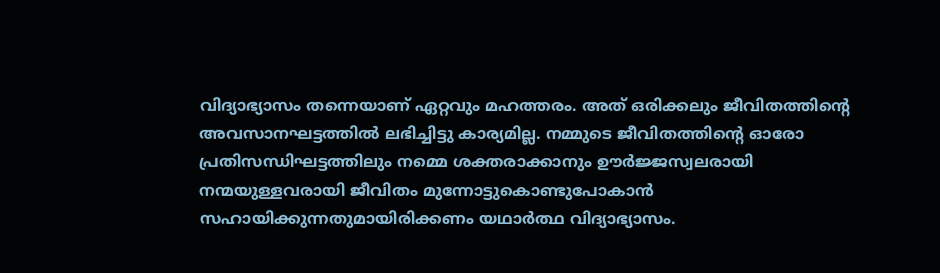വിദ്യാഭ്യാസം തന്നെയാണ് ഏറ്റവും മഹത്തരം. അത് ഒരിക്കലും ജീവിതത്തിന്റെ അവസാനഘട്ടത്തില്‍ ലഭിച്ചിട്ടു കാര്യമില്ല. നമ്മുടെ ജീവിതത്തിന്റെ ഓരോ പ്രതിസന്ധിഘട്ടത്തിലും നമ്മെ ശക്തരാക്കാനും ഊര്‍ജ്ജസ്വലരായി നന്മയുള്ളവരായി ജീവിതം മുന്നോട്ടുകൊണ്ടുപോകാന്‍ സഹായിക്കുന്നതുമായിരിക്കണം യഥാര്‍ത്ഥ വിദ്യാഭ്യാസം.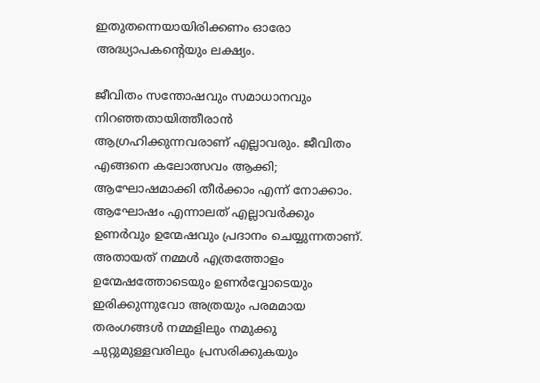ഇതുതന്നെയായിരിക്കണം ഓരോ അദ്ധ്യാപകന്റെയും ലക്ഷ്യം.

ജീവിതം സന്തോഷവും സമാധാനവും നിറഞ്ഞതായിത്തീരാന്‍ ആഗ്രഹിക്കുന്നവരാണ് എല്ലാവരും. ജീവിതം എങ്ങനെ കലോത്സവം ആക്കി; ആഘോഷമാക്കി തീര്‍ക്കാം എന്ന് നോക്കാം. ആഘോഷം എന്നാലത് എല്ലാവര്‍ക്കും ഉണര്‍വും ഉന്മേഷവും പ്രദാനം ചെയ്യുന്നതാണ്. അതായത് നമ്മള്‍ എത്രത്തോളം ഉന്മേഷത്തോടെയും ഉണര്‍വ്വോടെയും ഇരിക്കുന്നുവോ അത്രയും പരമമായ തരംഗങ്ങള്‍ നമ്മളിലും നമുക്കു ചുറ്റുമുള്ളവരിലും പ്രസരിക്കുകയും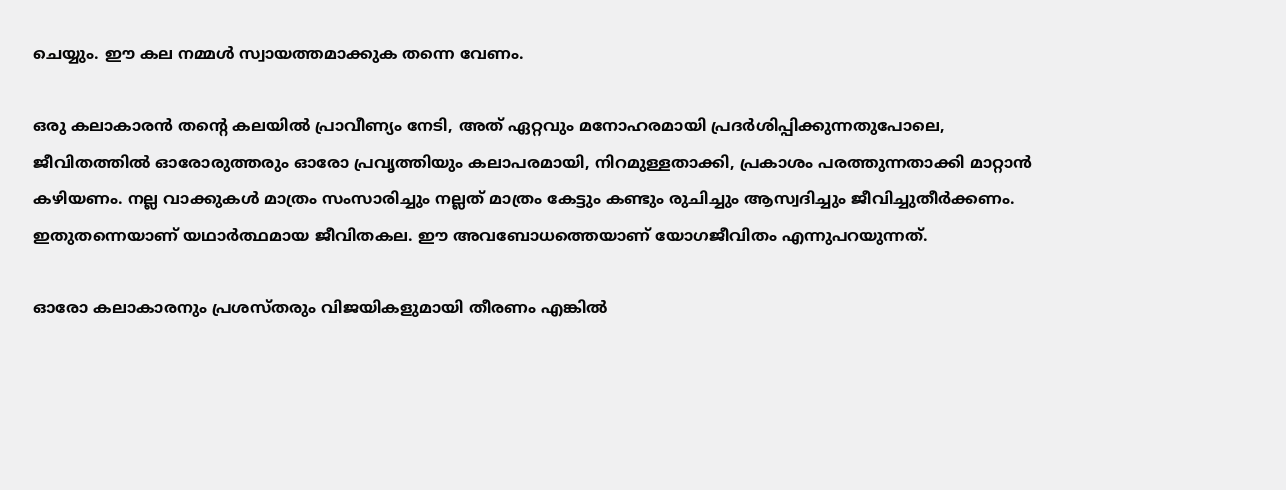ചെയ്യും. ഈ കല നമ്മള്‍ സ്വായത്തമാക്കുക തന്നെ വേണം.

ഒരു കലാകാരന്‍ തന്റെ കലയില്‍ പ്രാവീണ്യം നേടി, അത് ഏറ്റവും മനോഹരമായി പ്രദര്‍ശിപ്പിക്കുന്നതുപോലെ, ജീവിതത്തില്‍ ഓരോരുത്തരും ഓരോ പ്രവൃത്തിയും കലാപരമായി, നിറമുള്ളതാക്കി, പ്രകാശം പരത്തുന്നതാക്കി മാറ്റാന്‍ കഴിയണം. നല്ല വാക്കുകള്‍ മാത്രം സംസാരിച്ചും നല്ലത് മാത്രം കേട്ടും കണ്ടും രുചിച്ചും ആസ്വദിച്ചും ജീവിച്ചുതീര്‍ക്കണം. ഇതുതന്നെയാണ് യഥാര്‍ത്ഥമായ ജീവിതകല. ഈ അവബോധത്തെയാണ് യോഗജീവിതം എന്നുപറയുന്നത്.

ഓരോ കലാകാരനും പ്രശസ്തരും വിജയികളുമായി തീരണം എങ്കില്‍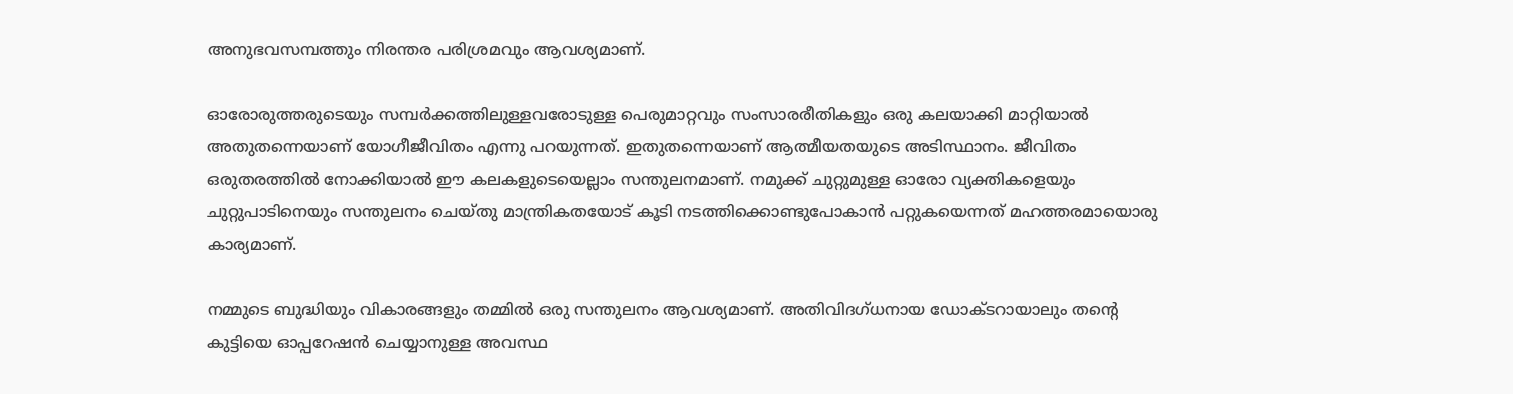അനുഭവസമ്പത്തും നിരന്തര പരിശ്രമവും ആവശ്യമാണ്.

ഓരോരുത്തരുടെയും സമ്പര്‍ക്കത്തിലുള്ളവരോടുള്ള പെരുമാറ്റവും സംസാരരീതികളും ഒരു കലയാക്കി മാറ്റിയാല്‍ അതുതന്നെയാണ് യോഗീജീവിതം എന്നു പറയുന്നത്. ഇതുതന്നെയാണ് ആത്മീയതയുടെ അടിസ്ഥാനം. ജീവിതം ഒരുതരത്തില്‍ നോക്കിയാല്‍ ഈ കലകളുടെയെല്ലാം സന്തുലനമാണ്. നമുക്ക് ചുറ്റുമുള്ള ഓരോ വ്യക്തികളെയും ചുറ്റുപാടിനെയും സന്തുലനം ചെയ്തു മാന്ത്രികതയോട് കൂടി നടത്തിക്കൊണ്ടുപോകാന്‍ പറ്റുകയെന്നത് മഹത്തരമായൊരു കാര്യമാണ്.

നമ്മുടെ ബുദ്ധിയും വികാരങ്ങളും തമ്മില്‍ ഒരു സന്തുലനം ആവശ്യമാണ്. അതിവിദഗ്ധനായ ഡോക്ടറായാലും തന്റെ കുട്ടിയെ ഓപ്പറേഷന്‍ ചെയ്യാനുള്ള അവസ്ഥ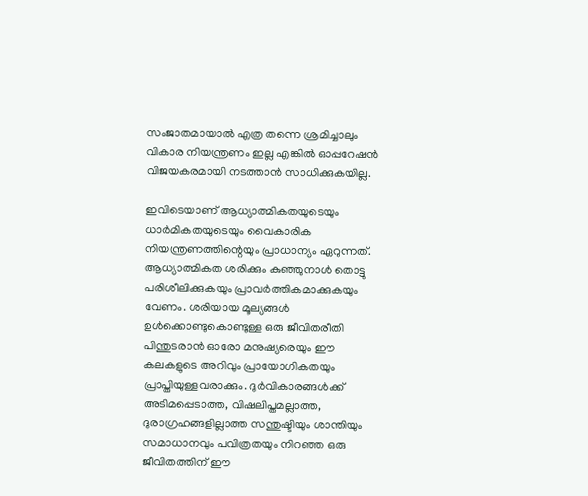സംജാതമായാല്‍ എത്ര തന്നെ ശ്രമിച്ചാലും വികാര നിയന്ത്രണം ഇല്ല എങ്കില്‍ ഓപ്പറേഷന്‍ വിജയകരമായി നടത്താന്‍ സാധിക്കുകയില്ല.

ഇവിടെയാണ് ആധ്യാത്മികതയുടെയും ധാര്‍മികതയുടെയും വൈകാരിക നിയന്ത്രണത്തിന്റെയും പ്രാധാന്യം ഏറുന്നത്. ആധ്യാത്മികത ശരിക്കും കുഞ്ഞുനാള്‍ തൊട്ടു പരിശീലിക്കുകയും പ്രാവര്‍ത്തികമാക്കുകയും വേണം. ശരിയായ മൂല്യങ്ങള്‍ ഉള്‍ക്കൊണ്ടുകൊണ്ടുള്ള ഒരു ജീവിതരീതി പിന്തുടരാന്‍ ഓരോ മനുഷ്യരെയും ഈ കലകളുടെ അറിവും പ്രായോഗികതയും പ്രാപ്തിയുള്ളവരാക്കും. ദുര്‍വികാരങ്ങള്‍ക്ക് അടിമപ്പെടാത്ത, വിഷലിപ്തമല്ലാത്ത, ദുരാഗ്രഹങ്ങളില്ലാത്ത സന്തുഷ്ടിയും ശാന്തിയും സമാധാനവും പവിത്രതയും നിറഞ്ഞ ഒരു ജീവിതത്തിന് ഈ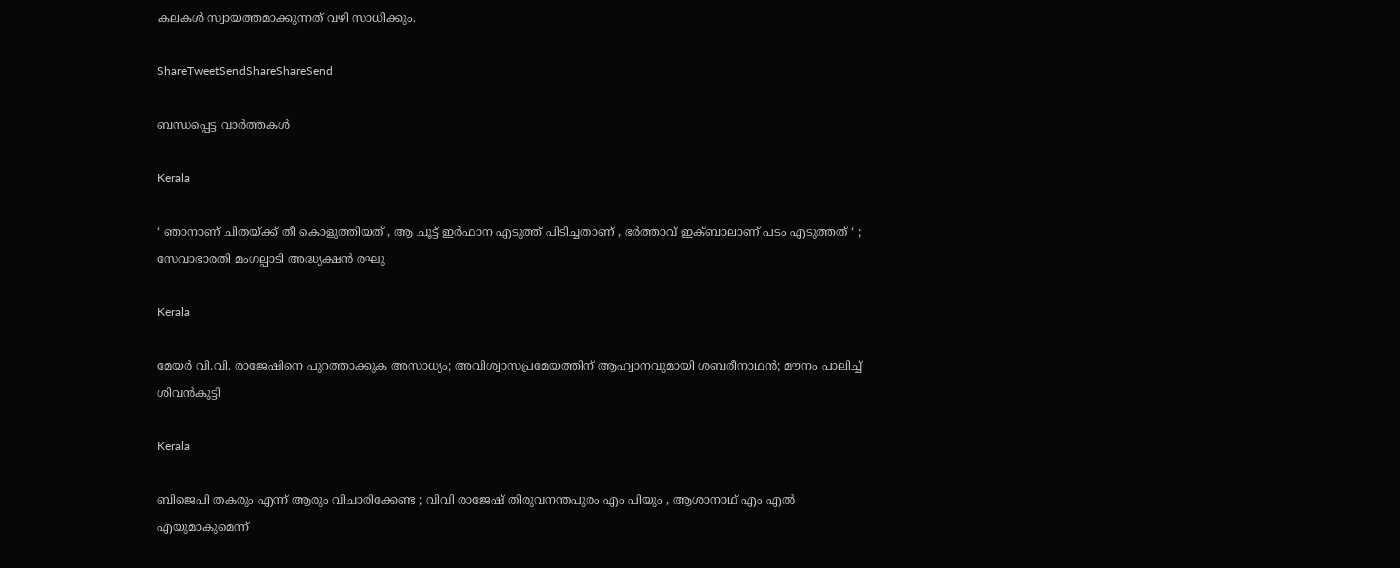കലകള്‍ സ്വായത്തമാക്കുന്നത് വഴി സാധിക്കും.

ShareTweetSendShareShareSend

ബന്ധപ്പെട്ട വാര്‍ത്തകള്‍

Kerala

‘ ഞാനാണ് ചിതയ്‌ക്ക് തീ കൊളുത്തിയത് , ആ ചൂട്ട് ഇർഫാന എടുത്ത് പിടിച്ചതാണ് , ഭർത്താവ് ഇക്ബാലാണ് പടം എടുത്തത് ‘ ; സേവാഭാരതി മംഗല്പാടി അദ്ധ്യക്ഷൻ രഘു

Kerala

മേയര്‍ വി.വി. രാജേഷിനെ പുറത്താക്കുക അസാധ്യം; അവിശ്വാസപ്രമേയത്തിന് ആഹ്വാനവുമായി ശബരീനാഥന്‍; മൗനം പാലിച്ച് ശിവന്‍കുട്ടി

Kerala

ബിജെപി തകരും എന്ന് ആരും വിചാരിക്കേണ്ട ; വിവി രാജേഷ് തിരുവനന്തപുരം എം പിയും , ആശാനാഥ് എം എൽ എയുമാകുമെന്ന്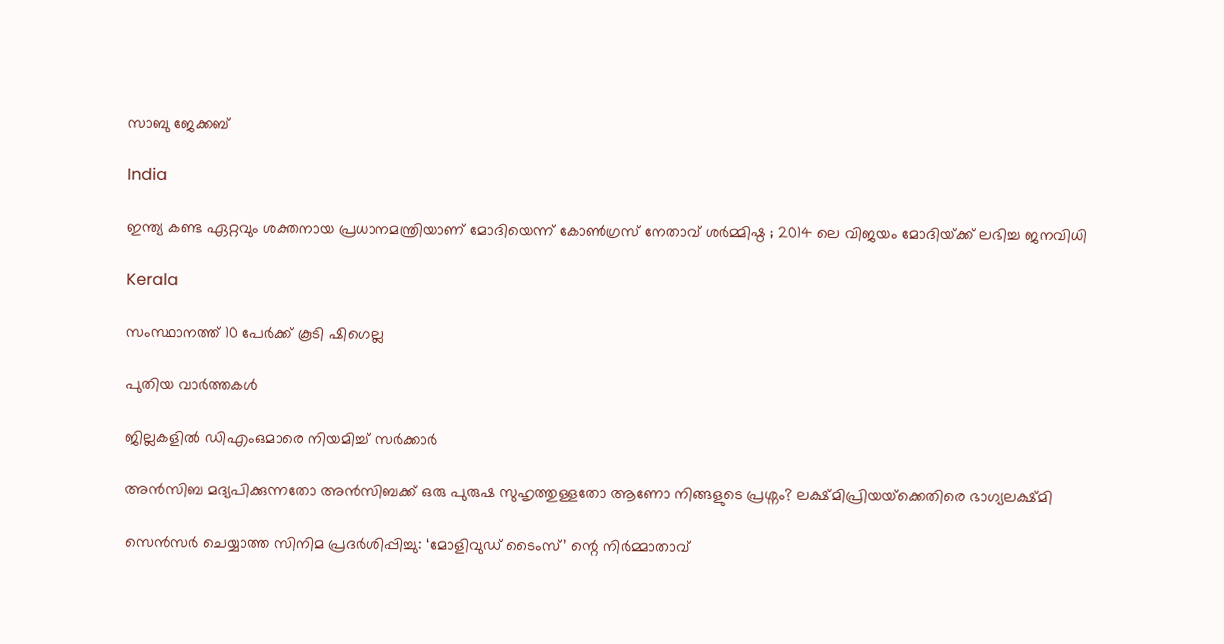സാബു ജേക്കബ്

India

ഇന്ത്യ കണ്ട ഏറ്റവും ശക്തനായ പ്രധാനമന്ത്രിയാണ് മോദിയെന്ന് കോൺഗ്രസ് നേതാവ് ശർമ്മിഷ്ഠ ; 2014 ലെ വിജയം മോദിയ്‌ക്ക് ലഭിച്ച ജനവിധി

Kerala

സംസ്ഥാനത്ത് 10 പേര്‍ക്ക് കൂടി ഷിഗെല്ല

പുതിയ വാര്‍ത്തകള്‍

ജില്ലകളില്‍ ഡിഎംഒമാരെ നിയമിച്ച് സര്‍ക്കാര്‍

അൻസിബ മദ്യപിക്കുന്നതോ അൻസിബക്ക് ഒരു പുരുഷ സുഹൃത്തുള്ളതോ ആണോ നിങ്ങളുടെ പ്രശ്നം? ലക്ഷ്മിപ്രിയയ്‌ക്കെതിരെ ഭാഗ്യലക്ഷ്മി

സെന്‍സര്‍ ചെയ്യാത്ത സിനിമ പ്രദര്‍ശിപ്പിച്ചു: ‘മോളിവുഡ് ടൈംസ്’ ന്റെ നിര്‍മ്മാതാവ്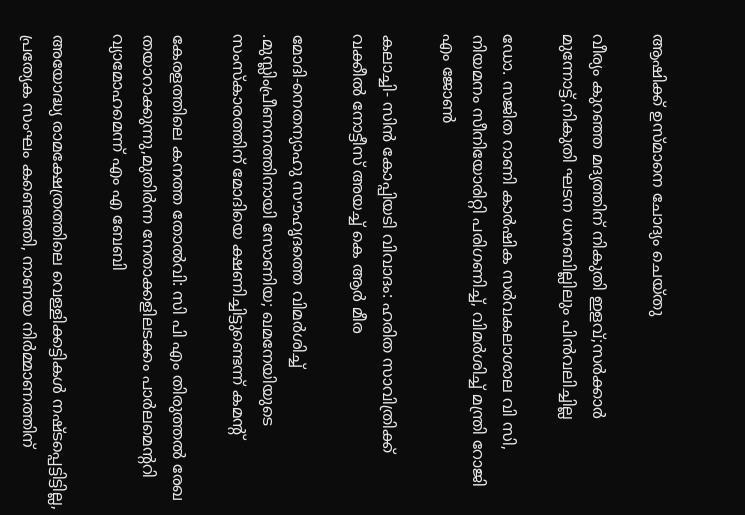ആഷിക്ക് ഉസ്മാനെ ചോദ്യം ചെയ്തു

വീര്യം കുറഞ്ഞ മദ്യത്തിന് നികുതി ഇളവ്;സര്‍ക്കാര്‍ മുന്നോട്ട്,നികുതി ഘടന ധനബില്ലിലും പിന്‍വലിച്ചില്ല

ഡോ. സജിത റാണി കാര്‍ഷിക സര്‍വകലാശാല വി സി, നിയമനം സീനിയോരിറ്റി പരിഗണിച്ച്, വിമര്‍ശിച്ച് മന്ത്രി റോജി എം ജോണ്‍

കലാച്ചി- സിന്‍ കോപ്പിയടി വിവാദം: ഹരിത സാവിത്രിക്ക് വക്കീല്‍ നോട്ടീസ് അയച്ച് കെ ആര്‍ മീര

മോദി-നെതന്യാഹു സൗഹൃദത്തെ വിമര്‍ശിച്ച് .മുസ്ലിംപ്രീണനത്തിനായി സോണിയ; ഖമനേയിയുടെ സംസ്കാരത്തിന് മോദിയെ ക്ഷണിച്ചിട്ടുണ്ടെന്ന് കമന്‍റ്

കേരളത്തിലെ കനത്ത തോല്‍വി: സി പി എം തിരുത്തല്‍ രേഖ തയാറാക്കുന്നു,മുതിര്‍ന്ന നേതാക്കളിലടക്കം പാര്‍ലമെന്ററി വ്യാമോഹമെന്ന് എം എ ബേബി

അയോദ്ധ്യ രാമക്ഷേത്രത്തിലെ വെള്ളിക്കട്ടികൾ നഷ്ടപ്പെട്ടിട്ടില്ല, പ്രത്യേക സംഘം കണ്ടെത്തി, നാണയ നിർമ്മാണത്തിന്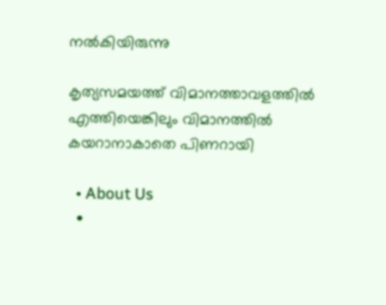നൽകിയിരുന്നു

കൃത്യസമയത്ത് വിമാനത്താവളത്തില്‍ എത്തിയെങ്കിലും വിമാനത്തില്‍ കയറാനാകാതെ പിണറായി

  • About Us
  •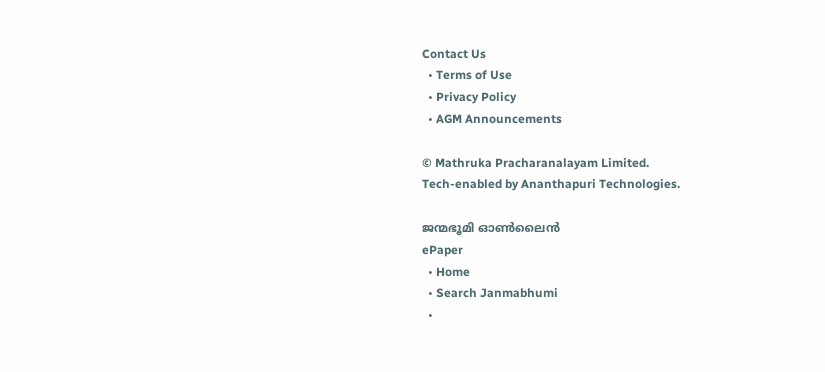Contact Us
  • Terms of Use
  • Privacy Policy
  • AGM Announcements

© Mathruka Pracharanalayam Limited.
Tech-enabled by Ananthapuri Technologies.

ജന്മഭൂമി ഓണ്‍ലൈന്‍
ePaper
  • Home
  • Search Janmabhumi
  •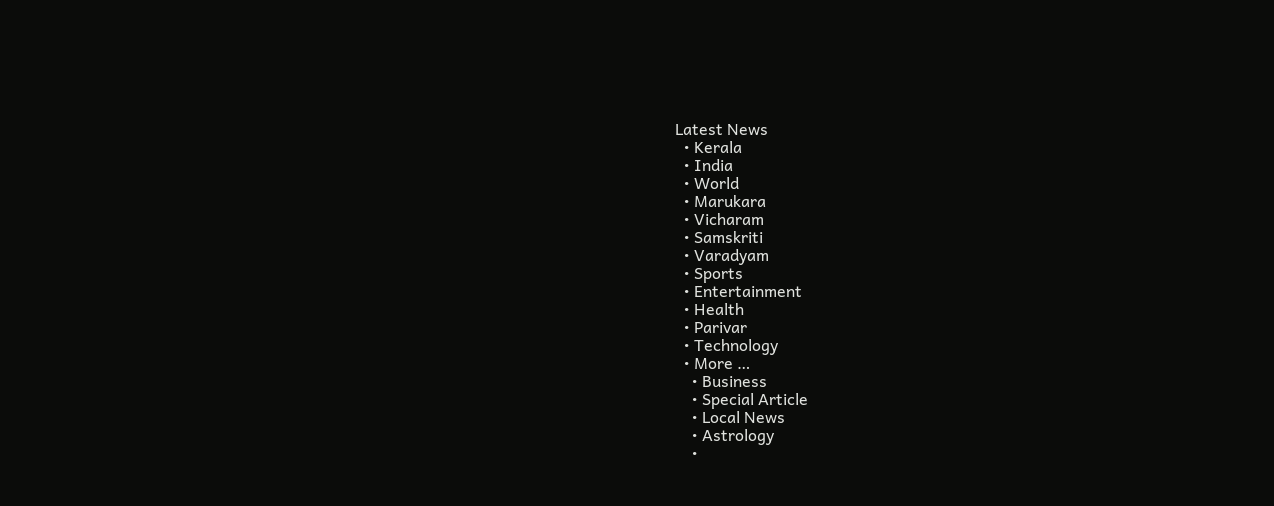Latest News
  • Kerala
  • India
  • World
  • Marukara
  • Vicharam
  • Samskriti
  • Varadyam
  • Sports
  • Entertainment
  • Health
  • Parivar
  • Technology
  • More …
    • Business
    • Special Article
    • Local News
    • Astrology
    •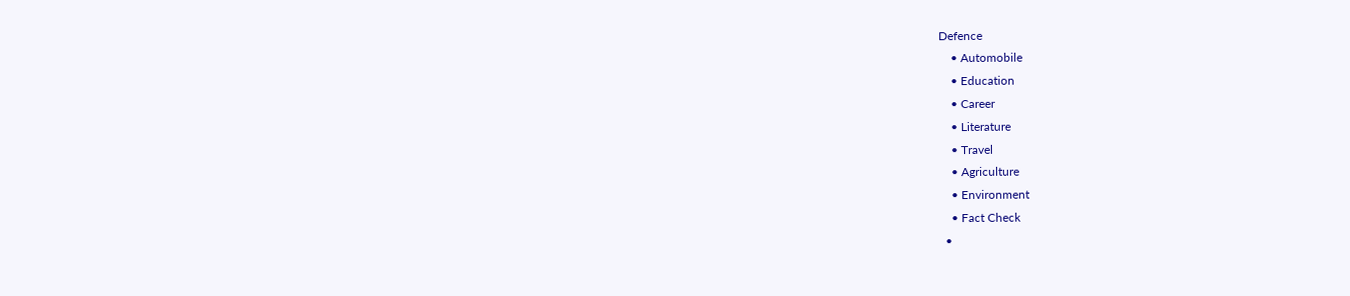Defence
    • Automobile
    • Education
    • Career
    • Literature
    • Travel
    • Agriculture
    • Environment
    • Fact Check
  •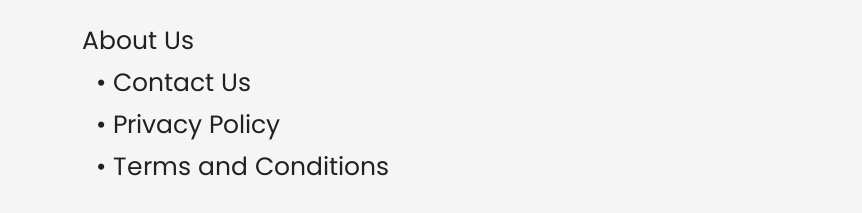About Us
  • Contact Us
  • Privacy Policy
  • Terms and Conditions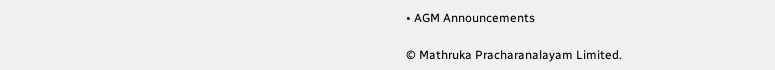• AGM Announcements

© Mathruka Pracharanalayam Limited.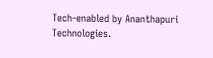Tech-enabled by Ananthapuri Technologies.